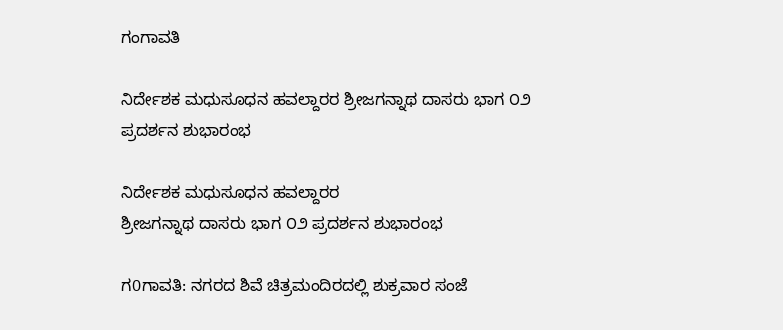ಗಂಗಾವತಿ

ನಿರ್ದೇಶಕ ಮಧುಸೂಧನ ಹವಲ್ದಾರರ ಶ್ರೀಜಗನ್ನಾಥ ದಾಸರು ಭಾಗ ೦೨ ಪ್ರದರ್ಶನ ಶುಭಾರಂಭ

ನಿರ್ದೇಶಕ ಮಧುಸೂಧನ ಹವಲ್ದಾರರ
ಶ್ರೀಜಗನ್ನಾಥ ದಾಸರು ಭಾಗ ೦೨ ಪ್ರದರ್ಶನ ಶುಭಾರಂಭ

ಗ0ಗಾವತಿ: ನಗರದ ಶಿವೆ ಚಿತ್ರಮಂದಿರದಲ್ಲಿ ಶುಕ್ರವಾರ ಸಂಜೆ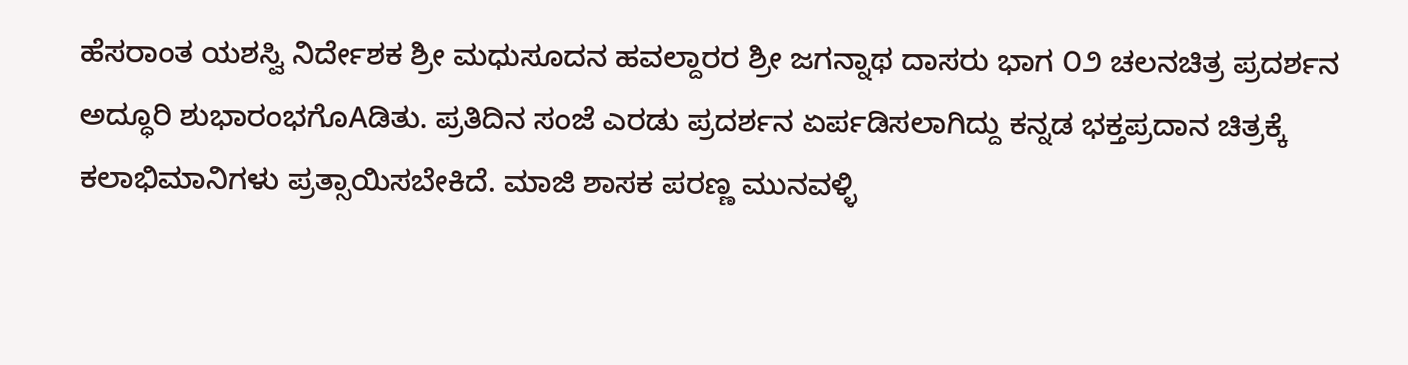ಹೆಸರಾಂತ ಯಶಸ್ವಿ ನಿರ್ದೇಶಕ ಶ್ರೀ ಮಧುಸೂದನ ಹವಲ್ದಾರರ ಶ್ರೀ ಜಗನ್ನಾಥ ದಾಸರು ಭಾಗ ೦೨ ಚಲನಚಿತ್ರ ಪ್ರದರ್ಶನ ಅದ್ಧೂರಿ ಶುಭಾರಂಭಗೊAಡಿತು. ಪ್ರತಿದಿನ ಸಂಜೆ ಎರಡು ಪ್ರದರ್ಶನ ಏರ್ಪಡಿಸಲಾಗಿದ್ದು ಕನ್ನಡ ಭಕ್ತಪ್ರದಾನ ಚಿತ್ರಕ್ಕೆ ಕಲಾಭಿಮಾನಿಗಳು ಪ್ರತ್ಸಾಯಿಸಬೇಕಿದೆ. ಮಾಜಿ ಶಾಸಕ ಪರಣ್ಣ ಮುನವಳ್ಳಿ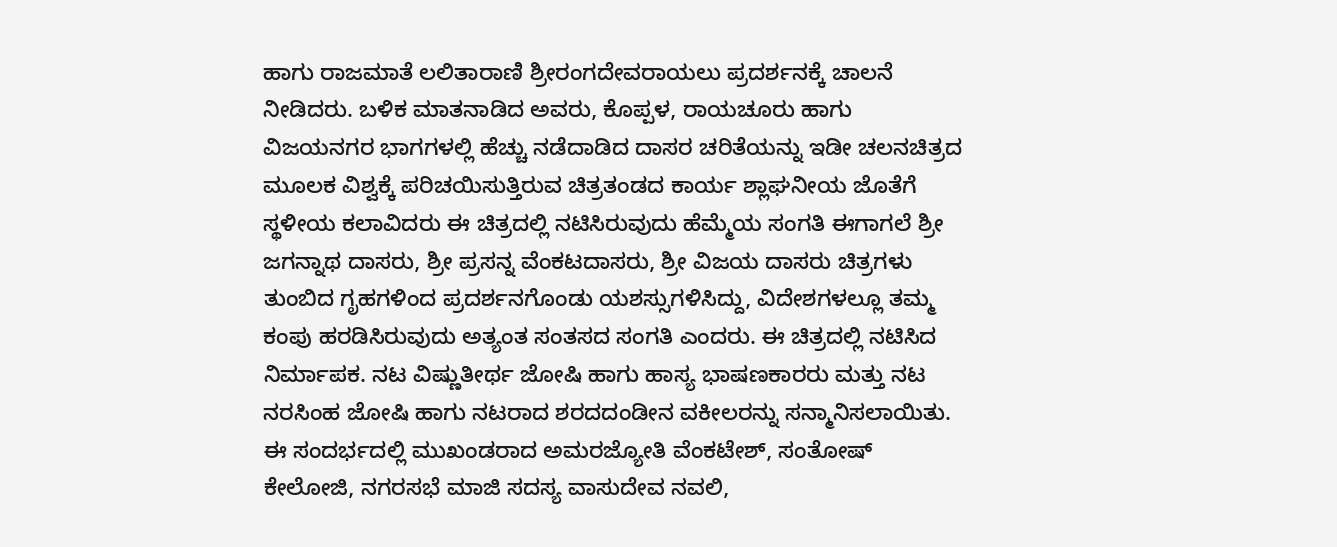ಹಾಗು ರಾಜಮಾತೆ ಲಲಿತಾರಾಣಿ ಶ್ರೀರಂಗದೇವರಾಯಲು ಪ್ರದರ್ಶನಕ್ಕೆ ಚಾಲನೆ ನೀಡಿದರು. ಬಳಿಕ ಮಾತನಾಡಿದ ಅವರು, ಕೊಪ್ಪಳ, ರಾಯಚೂರು ಹಾಗು ವಿಜಯನಗರ ಭಾಗಗಳಲ್ಲಿ ಹೆಚ್ಚು ನಡೆದಾಡಿದ ದಾಸರ ಚರಿತೆಯನ್ನು ಇಡೀ ಚಲನಚಿತ್ರದ ಮೂಲಕ ವಿಶ್ವಕ್ಕೆ ಪರಿಚಯಿಸುತ್ತಿರುವ ಚಿತ್ರತಂಡದ ಕಾರ್ಯ ಶ್ಲಾಘನೀಯ ಜೊತೆಗೆ ಸ್ಥಳೀಯ ಕಲಾವಿದರು ಈ ಚಿತ್ರದಲ್ಲಿ ನಟಿಸಿರುವುದು ಹೆಮ್ಮೆಯ ಸಂಗತಿ ಈಗಾಗಲೆ ಶ್ರೀ ಜಗನ್ನಾಥ ದಾಸರು, ಶ್ರೀ ಪ್ರಸನ್ನ ವೆಂಕಟದಾಸರು, ಶ್ರೀ ವಿಜಯ ದಾಸರು ಚಿತ್ರಗಳು ತುಂಬಿದ ಗೃಹಗಳಿಂದ ಪ್ರದರ್ಶನಗೊಂಡು ಯಶಸ್ಸುಗಳಿಸಿದ್ದು, ವಿದೇಶಗಳಲ್ಲೂ ತಮ್ಮ ಕಂಪು ಹರಡಿಸಿರುವುದು ಅತ್ಯಂತ ಸಂತಸದ ಸಂಗತಿ ಎಂದರು. ಈ ಚಿತ್ರದಲ್ಲಿ ನಟಿಸಿದ ನಿರ್ಮಾಪಕ. ನಟ ವಿಷ್ಣುತೀರ್ಥ ಜೋಷಿ ಹಾಗು ಹಾಸ್ಯ ಭಾಷಣಕಾರರು ಮತ್ತು ನಟ ನರಸಿಂಹ ಜೋಷಿ ಹಾಗು ನಟರಾದ ಶರದದಂಡೀನ ವಕೀಲರನ್ನು ಸನ್ಮಾನಿಸಲಾಯಿತು. ಈ ಸಂದರ್ಭದಲ್ಲಿ ಮುಖಂಡರಾದ ಅಮರಜ್ಯೋತಿ ವೆಂಕಟೇಶ್, ಸಂತೋಷ್ ಕೇಲೋಜಿ, ನಗರಸಭೆ ಮಾಜಿ ಸದಸ್ಯ ವಾಸುದೇವ ನವಲಿ,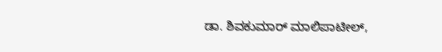ಡಾ. ಶಿವಕುಮಾರ್ ಮಾಲಿಪಾಟೀಲ್,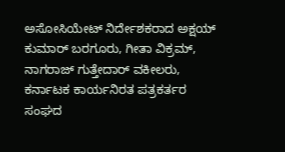ಅಸೋಸಿಯೇಟ್ ನಿರ್ದೇಶಕರಾದ ಅಕ್ಷಯ್ ಕುಮಾರ್ ಬರಗೂರು, ಗೀತಾ ವಿಕ್ರಮ್, ನಾಗರಾಜ್ ಗುತ್ತೇದಾರ್ ವಕೀಲರು, ಕರ್ನಾಟಕ ಕಾರ್ಯನಿರತ ಪತ್ರಕರ್ತರ ಸಂಘದ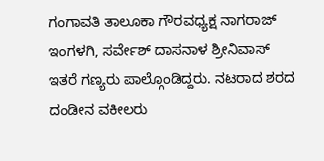ಗಂಗಾವತಿ ತಾಲೂಕಾ ಗೌರವಧ್ಯಕ್ಷ ನಾಗರಾಜ್ ಇಂಗಳಗಿ, ಸರ್ವೇಶ್ ದಾಸನಾಳ ಶ್ರೀನಿವಾಸ್ ಇತರೆ ಗಣ್ಯರು ಪಾಲ್ಗೊಂಡಿದ್ದರು. ನಟರಾದ ಶರದ ದಂಡೀನ ವಕೀಲರು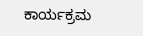ಕಾರ್ಯಕ್ರಮ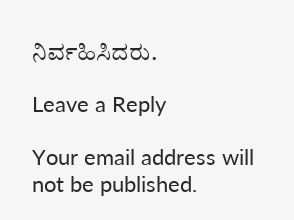ನಿರ್ವಹಿಸಿದರು.

Leave a Reply

Your email address will not be published.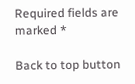Required fields are marked *

Back to top button